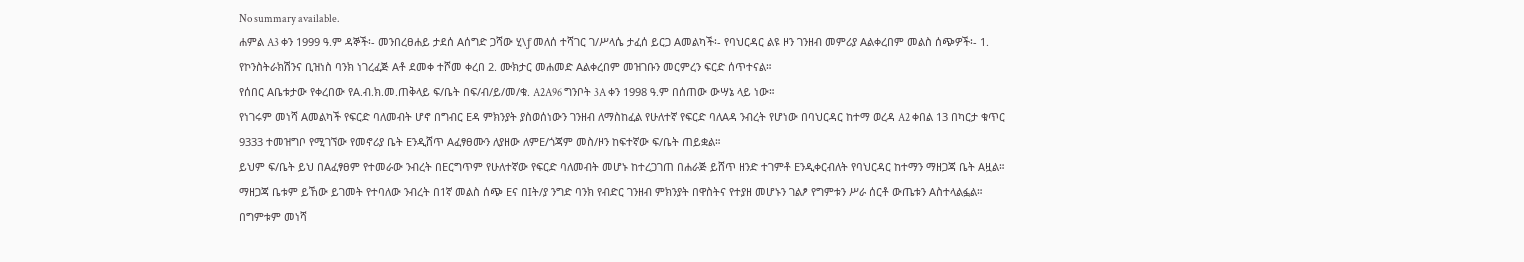No summary available.
ሐምል A3 ቀን 1999 ዓ.ም ዳኞች፡- መንበረፀሐይ ታደሰ Aሰግድ ጋሻው ሂ\ƒ መለሰ ተሻገር ገ/ሥላሴ ታፈሰ ይርጋ Aመልካች፡- የባህርዳር ልዩ ዞን ገንዘብ መምሪያ Aልቀረበም መልስ ሰጭዎች፡- 1. የኮንስትራክሽንና ቢዝነስ ባንክ ነገረፈጅ Aቶ ደመቀ ተሾመ ቀረበ 2. ሙክታር መሐመድ Aልቀረበም መዝገቡን መርምረን ፍርድ ሰጥተናል።
የሰበር Aቤቱታው የቀረበው የA.ብ.ክ.መ.ጠቅላይ ፍ/ቤት በፍ/ብ/ይ/መ/ቁ. A2A96 ግንቦት 3A ቀን 1998 ዓ.ም በሰጠው ውሣኔ ላይ ነው።
የነገሩም መነሻ Aመልካች የፍርድ ባለመብት ሆኖ በግብር Eዳ ምክንያት ያስወሰነውን ገንዘብ ለማስከፈል የሁለተኛ የፍርድ ባለAዳ ንብረት የሆነው በባህርዳር ከተማ ወረዳ A2 ቀበል 13 በካርታ ቁጥር 9333 ተመዝግቦ የሚገኘው የመኖሪያ ቤት Eንዲሸጥ Aፈፃፀሙን ለያዘው ለምE/ጎጃም መስ/ዞን ከፍተኛው ፍ/ቤት ጠይቋል።
ይህም ፍ/ቤት ይህ በAፈፃፀም የተመራው ንብረት በEርግጥም የሁለተኛው የፍርድ ባለመብት መሆኑ ከተረጋገጠ በሐራጅ ይሸጥ ዘንድ ተገምቶ Eንዲቀርብለት የባህርዳር ከተማን ማዘጋጃ ቤት Aዟል። ማዘጋጃ ቤቱም ይኸው ይገመት የተባለው ንብረት በ1ኛ መልስ ሰጭ Eና በIት/ያ ንግድ ባንክ የብድር ገንዘብ ምክንያት በዋስትና የተያዘ መሆኑን ገልፆ የግምቱን ሥራ ሰርቶ ውጤቱን Aስተላልፏል።
በግምቱም መነሻ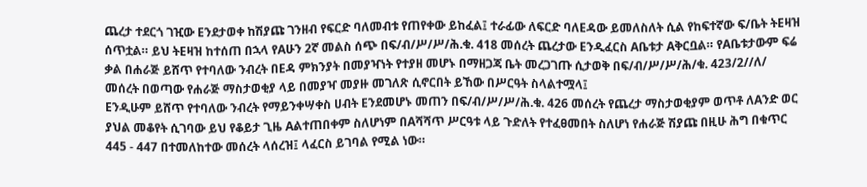ጨረታ ተደርጎ ገዢው Eንደታወቀ ከሽያጩ ገንዘብ የፍርድ ባለመብቱ የጠየቀው ይከፈል፤ ተራፊው ለፍርድ ባለEዳው ይመለስለት ሲል የከፍተኛው ፍ/ቤት ትEዛዝ ሰጥቷል። ይህ ትEዛዝ ከተሰጠ በኋላ የAሁን 2ኛ መልስ ሰጭ በፍ/ብ/ሥ/ሥ/ሕ.ቁ. 418 መሰረት ጨረታው Eንዲፈርስ Aቤቱታ Aቅርቧል። የAቤቱታውም ፍሬ ቃል በሐራጅ ይሸጥ የተባለው ንብረት በEዳ ምክንያት በመያዣነት የተያዘ መሆኑ በማዘጋጃ ቤት መረጋገጡ ሲታወቅ በፍ/ብ/ሥ/ሥ/ሕ/ቁ. 423/2//ለ/ መሰረት በወጣው የሐራጅ ማስታወቂያ ላይ በመያዣ መያዙ መገለጽ ሲኖርበት ይኸው በሥርዓት ስላልተሟላ፤
Eንዲሁም ይሸጥ የተባለው ንብረት የማይንቀሣቀስ ሀብት Eንደመሆኑ መጠን በፍ/ብ/ሥ/ሥ/ሕ.ቁ. 426 መሰረት የጨረታ ማስታወቂያም ወጥቶ ለAንድ ወር ያህል መቆየት ሲገባው ይህ የቆይታ ጊዜ Aልተጠበቀም ስለሆነም በAሻሻጥ ሥርዓቱ ላይ ጉድለት የተፈፀመበት ስለሆነ የሐራጅ ሽያጩ በዚሁ ሕግ በቁጥር 445 - 447 በተመለከተው መሰረት ላሰረዝ፤ ላፈርስ ይገባል የሚል ነው።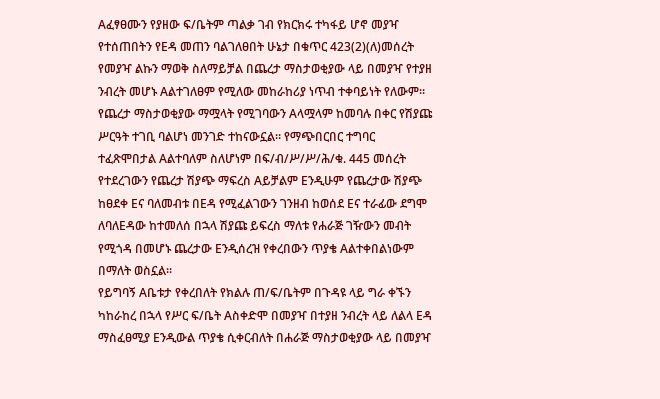Aፈፃፀሙን የያዘው ፍ/ቤትም ጣልቃ ገብ የክርክሩ ተካፋይ ሆኖ መያዣ የተሰጠበትን የEዳ መጠን ባልገለፀበት ሁኔታ በቁጥር 423(2)(ለ)መሰረት የመያዣ ልኩን ማወቅ ስለማይቻል በጨረታ ማስታወቂያው ላይ በመያዣ የተያዘ ንብረት መሆኑ Aልተገለፀም የሚለው መከራከሪያ ነጥብ ተቀባይነት የለውም።
የጨረታ ማስታወቂያው ማሟላት የሚገባውን Aላሟላም ከመባሉ በቀር የሽያጩ ሥርዓት ተገቢ ባልሆነ መንገድ ተከናውኗል። የማጭበርበር ተግባር ተፈጽሞበታል Aልተባለም ስለሆነም በፍ/ብ/ሥ/ሥ/ሕ/ቁ. 445 መሰረት የተደረገውን የጨረታ ሽያጭ ማፍረስ Aይቻልም Eንዲሁም የጨረታው ሽያጭ ከፀደቀ Eና ባለመብቱ በEዳ የሚፈልገውን ገንዘብ ከወሰደ Eና ተራፊው ደግሞ ለባለEዳው ከተመለሰ በኋላ ሽያጩ ይፍረስ ማለቱ የሐራጅ ገዥውን መብት የሚጎዳ በመሆኑ ጨረታው Eንዲሰረዝ የቀረበውን ጥያቄ Aልተቀበልነውም በማለት ወስኗል።
የይግባኝ Aቤቱታ የቀረበለት የክልሉ ጠ/ፍ/ቤትም በጉዳዩ ላይ ግራ ቀኙን ካከራከረ በኋላ የሥር ፍ/ቤት Aስቀድሞ በመያዣ በተያዘ ንብረት ላይ ለልላ Eዳ ማስፈፀሚያ Eንዲውል ጥያቄ ሲቀርብለት በሐራጅ ማስታወቂያው ላይ በመያዣ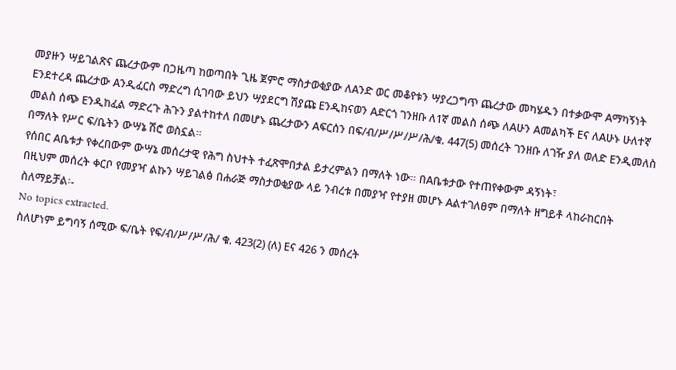መያዙን ሣይገልጽና ጨረታውም በጋዜጣ ከወጣበት ጊዜ ጀምሮ ማስታወቂያው ለAንድ ወር መቆየቱን ሣያረጋግጥ ጨረታው መካሄዱን በተቃውሞ Aማካኝነት Eንደተረዳ ጨረታው Aንዲፈርስ ማድረግ ሲገባው ይህን ሣያደርግ ሽያጩ Eንዲከናወን Aድርጎ ገንዘቡ ለ1ኛ መልስ ሰጭ ለAሁን Aመልካች Eና ለAሁኑ ሁለተኛ መልስ ሰጭ Eንዲከፈል ማድረጉ ሕጉን ያልተከተለ በመሆኑ ጨረታውን Aፍርሰን በፍ/ብ/ሥ/ሥ/ሥ/ሕ/ቁ. 447(5) መሰረት ገንዘቡ ለገዥ ያለ ወለድ Eንዲመለስ በማለት የሥር ፍ/ቤትን ውሣኔ ሽሮ ወስኗል።
የሰበር Aቤቱታ የቀረበውም ውሣኔ መሰረታዊ የሕግ ስህተት ተፈጽሞበታል ይታረምልን በማለት ነው። በAቤቱታው የተጠየቀውም ዳኝነት፣
በዚህም መሰረት ቀርቦ የመያዣ ልኩን ሣይገልፅ በሐራጅ ማስታወቂያው ላይ ንብረቱ በመያዣ የተያዘ መሆኑ Aልተገለፀም በማለት ዘግይቶ ላከራከርበት ስለማይቻል፡-
No topics extracted.
ስለሆነም ይግባኝ ሰሚው ፍ/ቤት የፍ/ብ/ሥ/ሥ/ሕ/ ቁ. 423(2) (ለ) Eና 426 ን መሰረት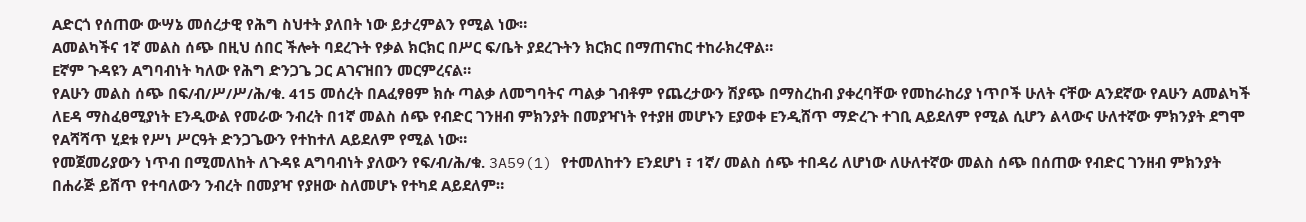Aድርጎ የሰጠው ውሣኔ መሰረታዊ የሕግ ስህተት ያለበት ነው ይታረምልን የሚል ነው።
Aመልካችና 1ኛ መልስ ሰጭ በዚህ ሰበር ችሎት ባደረጉት የቃል ክርክር በሥር ፍ/ቤት ያደረጉትን ክርክር በማጠናከር ተከራክረዋል።
Eኛም ጉዳዩን Aግባብነት ካለው የሕግ ድንጋጌ ጋር Aገናዝበን መርምረናል።
የAሁን መልስ ሰጭ በፍ/ብ/ሥ/ሥ/ሕ/ቁ. 415 መሰረት በAፈፃፀም ክሱ ጣልቃ ለመግባትና ጣልቃ ገብቶም የጨረታውን ሽያጭ በማስረከብ ያቀረባቸው የመከራከሪያ ነጥቦች ሁለት ናቸው Aንደኛው የAሁን Aመልካች ለEዳ ማስፈፀሚያነት Eንዲውል የመራው ንብረት በ1ኛ መልስ ሰጭ የብድር ገንዘብ ምክንያት በመያዣነት የተያዘ መሆኑን Eያወቀ Eንዲሸጥ ማድረጉ ተገቢ Aይደለም የሚል ሲሆን ልላውና ሁለተኛው ምክንያት ደግሞ የAሻሻጥ ሂደቱ የሥነ ሥርዓት ድንጋጌውን የተከተለ Aይደለም የሚል ነው።
የመጀመሪያውን ነጥብ በሚመለከት ለጉዳዩ Aግባብነት ያለውን የፍ/ብ/ሕ/ቁ. 3A59(1) የተመለከተን Eንደሆነ ፣ 1ኛ/ መልስ ሰጭ ተበዳሪ ለሆነው ለሁለተኛው መልስ ሰጭ በሰጠው የብድር ገንዘብ ምክንያት በሐራጅ ይሸጥ የተባለውን ንብረት በመያዣ የያዘው ስለመሆኑ የተካደ Aይደለም።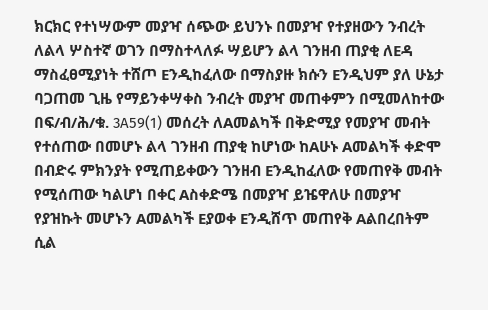ክርክር የተነሣውም መያዣ ሰጭው ይህንኑ በመያዣ የተያዘውን ንብረት ለልላ ሦስተኛ ወገን በማስተላለፉ ሣይሆን ልላ ገንዘብ ጠያቂ ለEዳ ማስፈፀሚያነት ተሸጦ Eንዲከፈለው በማስያዙ ክሱን Eንዲህም ያለ ሁኔታ ባጋጠመ ጊዜ የማይንቀሣቀስ ንብረት መያዣ መጠቀምን በሚመለከተው በፍ/ብ/ሕ/ቁ. 3A59(1) መሰረት ለAመልካች በቅድሚያ የመያዣ መብት የተሰጠው በመሆኑ ልላ ገንዘብ ጠያቂ ከሆነው ከAሁኑ Aመልካች ቀድሞ በብድሩ ምክንያት የሚጠይቀውን ገንዘብ Eንዲከፈለው የመጠየቅ መብት የሚሰጠው ካልሆነ በቀር Aስቀድሜ በመያዣ ይዤዋለሁ በመያዣ የያዝኩት መሆኑን Aመልካች Eያወቀ Eንዲሸጥ መጠየቅ Aልበረበትም ሲል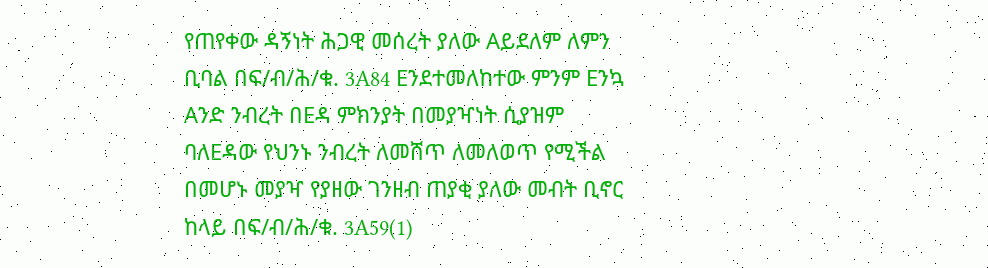የጠየቀው ዳኝነት ሕጋዊ መሰረት ያለው Aይደለም ለምን ቢባል በፍ/ብ/ሕ/ቁ. 3A84 Eንደተመለከተው ምንም Eንኳ Aንድ ንብረት በEዳ ምክንያት በመያዣነት ሲያዝም ባለEዳው የህንኑ ንብረት ለመሸጥ ለመለወጥ የሚችል በመሆኑ መያዣ የያዘው ገንዘብ ጠያቂ ያለው መብት ቢኖር ከላይ በፍ/ብ/ሕ/ቁ. 3A59(1)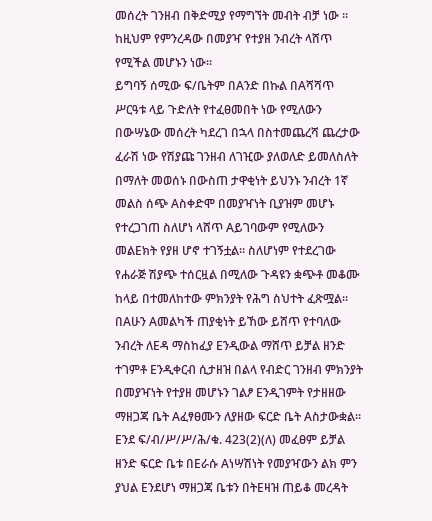መሰረት ገንዘብ በቅድሚያ የማግኘት መብት ብቻ ነው ። ከዚህም የምንረዳው በመያዣ የተያዘ ንብረት ላሸጥ የሚችል መሆኑን ነው።
ይግባኝ ሰሚው ፍ/ቤትም በAንድ በኩል በAሻሻጥ ሥርዓቱ ላይ ጉድለት የተፈፀመበት ነው የሚለውን በውሣኔው መሰረት ካደረገ በኋላ በስተመጨረሻ ጨረታው ፈራሽ ነው የሽያጩ ገንዘብ ለገዢው ያለወለድ ይመለስለት በማለት መወሰኑ በውስጠ ታዋቂነት ይህንኑ ንብረት 1ኛ መልስ ሰጭ Aስቀድሞ በመያዣነት ቢያዝም መሆኑ የተረጋገጠ ስለሆነ ላሸጥ Aይገባውም የሚለውን መልEክት የያዘ ሆኖ ተገኝቷል። ስለሆነም የተደረገው የሐራጅ ሽያጭ ተሰርዟል በሚለው ጉዳዩን ቋጭቶ መቆሙ ከላይ በተመለከተው ምክንያት የሕግ ስህተት ፈጽሟል።
በAሁን Aመልካች ጠያቂነት ይኸው ይሸጥ የተባለው ንብረት ለEዳ ማስከፈያ Eንዲውል ማሸጥ ይቻል ዘንድ ተገምቶ Eንዲቀርብ ሲታዘዝ በልላ የብድር ገንዘብ ምክንያት በመያዣነት የተያዘ መሆኑን ገልፆ Eንዲገምት የታዘዘው ማዘጋጃ ቤት Aፈፃፀሙን ለያዘው ፍርድ ቤት Aስታውቋል። Eንደ ፍ/ብ/ሥ/ሥ/ሕ/ቁ. 423(2)(ለ) መፈፀም ይቻል ዘንድ ፍርድ ቤቱ በEራሱ Aነሣሽነት የመያዣውን ልክ ምን ያህል Eንደሆነ ማዘጋጃ ቤቱን በትEዛዝ ጠይቆ መረዳት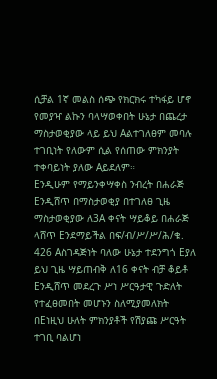ሲቻል 1ኛ መልስ ሰጭ የክርክሩ ተካፋይ ሆኖ የመያዣ ልኩን ባላሣወቀበት ሁኔታ በጨረታ ማስታወቂያው ላይ ይህ Aልተገለፀም መባሉ ተገቢነት የለውም ሲል የሰጠው ምክንያት ተቀባይነት ያለው Aይደለም።
Eንዲሁም የማይንቀሣቀስ ንብረት በሐራጅ Eንዲሸጥ በማስታወቂያ በተገለፀ ጊዜ ማስታወቂያው ለ3A ቀናት ሣይቆይ በሐራጅ ላሸጥ Eንደማይችል በፍ/ብ/ሥ/ሥ/ሕ/ቁ. 426 Aስገዳጅነት ባለው ሁኔታ ተደንግጎ Eያለ ይህ ጊዜ ሣይጠብቅ ለ16 ቀናት ብቻ ቆይቶ Eንዲሸጥ መደረጉ ሥነ ሥርዓታዊ ጉድለት የተፈፀመበት መሆኑን ስለሚያመለክት በEነዚህ ሁለት ምክንያቶች የሽያጩ ሥርዓት ተገቢ ባልሆነ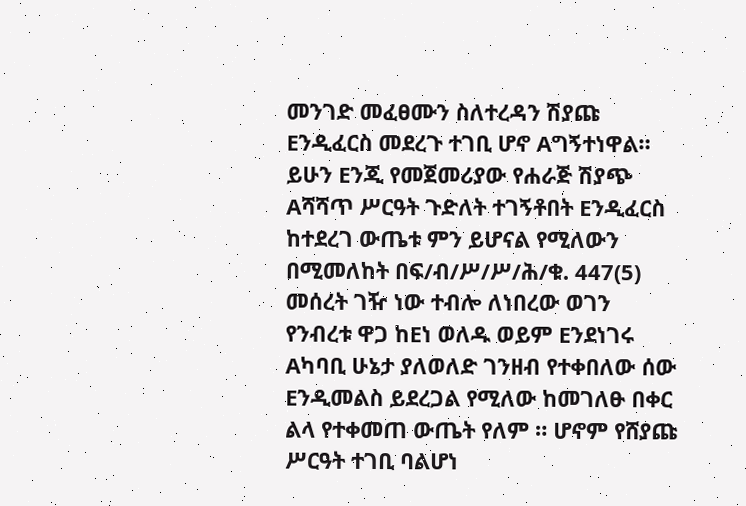መንገድ መፈፀሙን ስለተረዳን ሽያጩ Eንዲፈርስ መደረጉ ተገቢ ሆኖ Aግኝተነዋል።
ይሁን Eንጂ የመጀመሪያው የሐራጅ ሽያጭ Aሻሻጥ ሥርዓት ጉድለት ተገኝቶበት Eንዲፈርስ ከተደረገ ውጤቱ ምን ይሆናል የሚለውን በሚመለከት በፍ/ብ/ሥ/ሥ/ሕ/ቁ. 447(5) መሰረት ገዥ ነው ተብሎ ለነበረው ወገን የንብረቱ ዋጋ ከEነ ወለዱ ወይም Eንደነገሩ Aካባቢ ሁኔታ ያለወለድ ገንዘብ የተቀበለው ሰው Eንዲመልስ ይደረጋል የሚለው ከመገለፁ በቀር ልላ የተቀመጠ ውጤት የለም ። ሆኖም የሸያጩ ሥርዓት ተገቢ ባልሆነ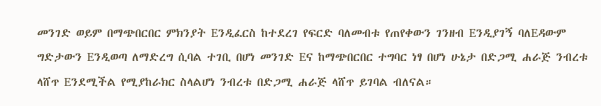መንገድ ወይም በማጭበርበር ምክንያት Eንዲፈርስ ከተደረገ የፍርድ ባለመብቱ የጠየቀውን ገንዘብ Eንዲያገኝ ባለEዳውም ግድታውን Eንዲወጣ ለማድረግ ሲባል ተገቢ በሆነ መንገድ Eና ከማጭበርበር ተግባር ነፃ በሆነ ሁኔታ በድጋሚ ሐራጅ ንብረቱ ላሸጥ Eንደሚችል የሚያከራክር ስላልሆነ ንብረቱ በድጋሚ ሐራጅ ላሸጥ ይገባል ብለናል።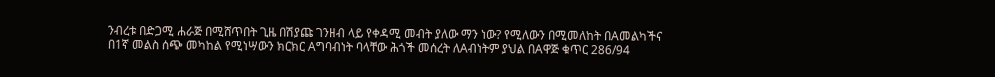ንብረቱ በድጋሚ ሐራጅ በሚሸጥበት ጊዜ በሽያጩ ገንዘብ ላይ የቀዳሚ መብት ያለው ማን ነው? የሚለውን በሚመለከት በAመልካችና በ1ኛ መልስ ሰጭ መካከል የሚነሣውን ክርክር Aግባብነት ባላቸው ሕጎች መሰረት ለAብነትም ያህል በAዋጅ ቁጥር 286/94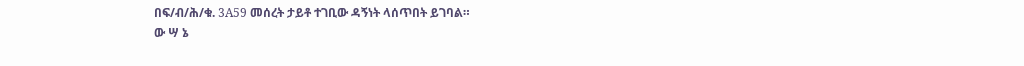በፍ/ብ/ሕ/ቁ. 3A59 መሰረት ታይቶ ተገቢው ዳኝነት ላሰጥበት ይገባል።
ው ሣ ኔ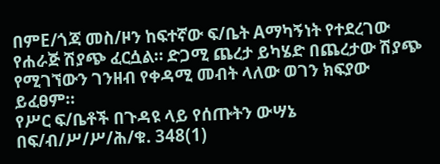በምE/ጎጃ መስ/ዞን ከፍተኛው ፍ/ቤት Aማካኝነት የተደረገው የሐራጅ ሽያጭ ፈርሷል። ድጋሚ ጨረታ ይካሄድ በጨረታው ሽያጭ የሚገኘውን ገንዘብ የቀዳሚ መብት ላለው ወገን ክፍያው ይፈፀም።
የሥር ፍ/ቤቶች በጉዳዩ ላይ የሰጡትን ውሣኔ በፍ/ብ/ሥ/ሥ/ሕ/ቁ. 348(1)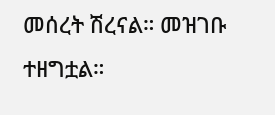መሰረት ሽረናል። መዝገቡ ተዘግቷል።